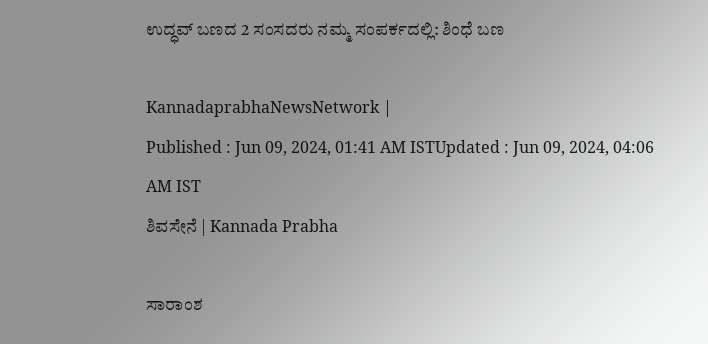ಉದ್ಧವ್‌ ಬಣದ 2 ಸಂಸದರು ನಮ್ಮ ಸಂಪರ್ಕದಲ್ಲಿ: ಶಿಂಧೆ ಬಣ

KannadaprabhaNewsNetwork |
Published : Jun 09, 2024, 01:41 AM ISTUpdated : Jun 09, 2024, 04:06 AM IST
ಶಿವಸೇನೆ | Kannada Prabha

ಸಾರಾಂಶ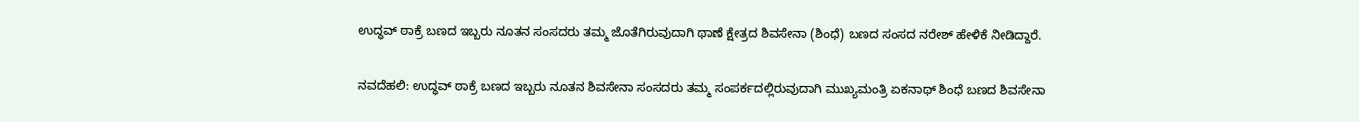ಉದ್ಧವ್‌ ಠಾಕ್ರೆ ಬಣದ ಇಬ್ಬರು ನೂತನ ಸಂಸದರು ತಮ್ಮ ಜೊತೆಗಿರುವುದಾಗಿ ಥಾಣೆ ಕ್ಷೇತ್ರದ ಶಿವಸೇನಾ (ಶಿಂಧೆ) ಬಣದ ಸಂಸದ ನರೇಶ್‌ ಹೇಳಿಕೆ ನೀಡಿದ್ದಾರೆ.

ನವದೆಹಲಿ: ಉದ್ಧವ್‌ ಠಾಕ್ರೆ ಬಣದ ಇಬ್ಬರು ನೂತನ ಶಿವಸೇನಾ ಸಂಸದರು ತಮ್ಮ ಸಂಪರ್ಕದಲ್ಲಿರುವುದಾಗಿ ಮುಖ್ಯಮಂತ್ರಿ ಏಕನಾಥ್‌ ಶಿಂಧೆ ಬಣದ ಶಿವಸೇನಾ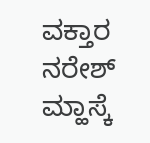ವಕ್ತಾರ ನರೇಶ್‌ ಮ್ಹಾಸ್ಕೆ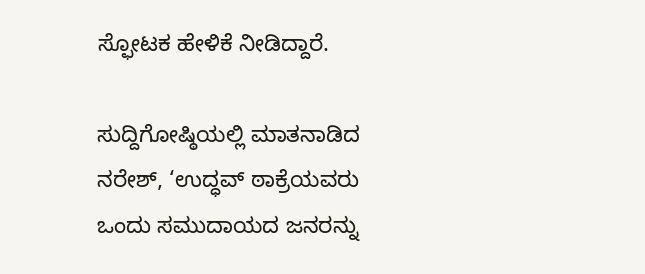ಸ್ಫೋಟಕ ಹೇಳಿಕೆ ನೀಡಿದ್ದಾರೆ.

ಸುದ್ದಿಗೋಷ್ಠಿಯಲ್ಲಿ ಮಾತನಾಡಿದ ನರೇಶ್‌, ‘ಉದ್ಧವ್‌ ಠಾಕ್ರೆಯವರು ಒಂದು ಸಮುದಾಯದ ಜನರನ್ನು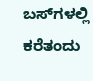ಬಸ್‌ಗಳಲ್ಲಿ ಕರೆತಂದು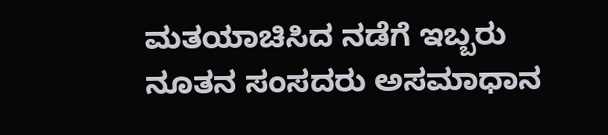ಮತಯಾಚಿಸಿದ ನಡೆಗೆ ಇಬ್ಬರು ನೂತನ ಸಂಸದರು ಅಸಮಾಧಾನ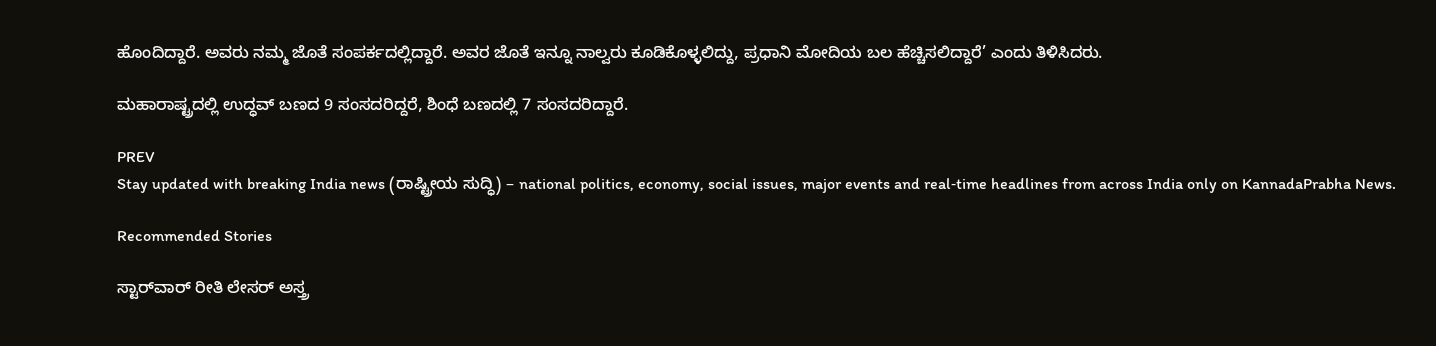ಹೊಂದಿದ್ದಾರೆ. ಅವರು ನಮ್ಮ ಜೊತೆ ಸಂಪರ್ಕದಲ್ಲಿದ್ದಾರೆ. ಅವರ ಜೊತೆ ಇನ್ನೂ ನಾಲ್ವರು ಕೂಡಿಕೊಳ್ಳಲಿದ್ದು, ಪ್ರಧಾನಿ ಮೋದಿಯ ಬಲ ಹೆಚ್ಚಿಸಲಿದ್ದಾರೆ’ ಎಂದು ತಿಳಿಸಿದರು.

ಮಹಾರಾಷ್ಟ್ರದಲ್ಲಿ ಉದ್ಧವ್‌ ಬಣದ 9 ಸಂಸದರಿದ್ದರೆ, ಶಿಂಧೆ ಬಣದಲ್ಲಿ 7 ಸಂಸದರಿದ್ದಾರೆ.

PREV
Stay updated with breaking India news (ರಾಷ್ಟ್ರೀಯ ಸುದ್ಧಿ) – national politics, economy, social issues, major events and real‑time headlines from across India only on KannadaPrabha News.

Recommended Stories

ಸ್ಟಾರ್‌ವಾರ್‌ ರೀತಿ ಲೇಸರ್‌ ಅಸ್ತ್ರ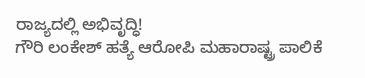ರಾಜ್ಯದಲ್ಲಿ ಅಭಿವೃದ್ಧಿ!
ಗೌರಿ ಲಂಕೇಶ್‌ ಹತ್ಯೆ ಆರೋಪಿ ಮಹಾರಾಷ್ಟ್ರ ಪಾಲಿಕೆ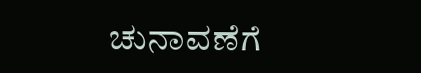ಚುನಾವಣೆಗೆ